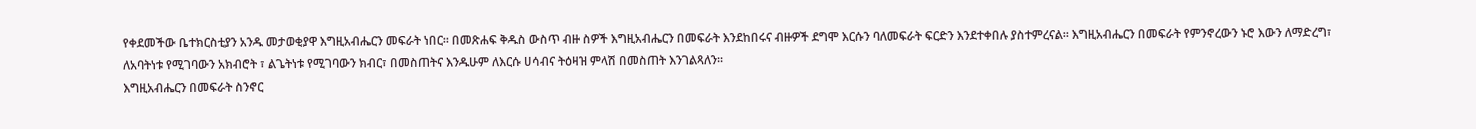የቀደመችው ቤተክርስቲያን አንዱ መታወቂያዋ እግዚአብሔርን መፍራት ነበር። በመጽሐፍ ቅዱስ ውስጥ ብዙ ስዎች እግዚአብሔርን በመፍራት እንደከበሩና ብዙዎች ደግሞ እርሱን ባለመፍራት ፍርድን እንደተቀበሉ ያስተምረናል። እግዚአብሔርን በመፍራት የምንኖረውን ኑሮ እውን ለማድረግ፣ ለአባትነቱ የሚገባውን አክብሮት ፣ ልጌትነቱ የሚገባውን ክብር፣ በመስጠትና እንዱሁም ለእርሱ ሀሳብና ትዕዛዝ ምላሽ በመስጠት እንገልጻለን።
እግዚአብሔርን በመፍራት ስንኖር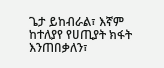ጌታ ይከብራል፣ እኛም ከተለያየ የሀጢያት ክፋት እንጠበቃለን፣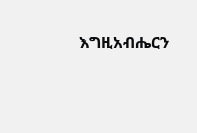እግዚአብሔርን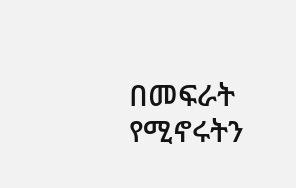በመፍራት የሚኖሩትን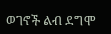ወገኖች ልብ ደግሞ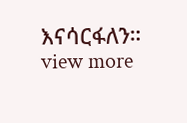እናሳርፋለን።
view more